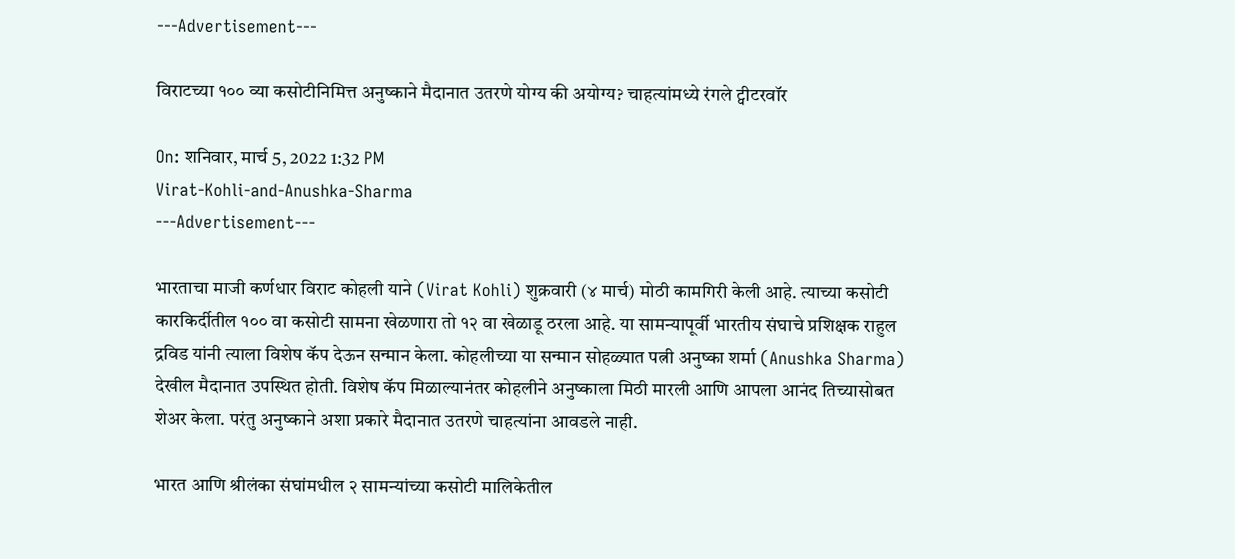---Advertisement---

विराटच्या १०० व्या कसोटीनिमित्त अनुष्काने मैदानात उतरणे योग्य की अयोग्य? चाहत्यांमध्ये रंगले ट्वीटरवॉर

On: शनिवार, मार्च 5, 2022 1:32 PM
Virat-Kohli-and-Anushka-Sharma
---Advertisement---

भारताचा माजी कर्णधार विराट कोहली याने (Virat Kohli) शुक्रवारी (४ मार्च) मोठी कामगिरी केली आहे. त्याच्या कसोटी कारकिर्दीतील १०० वा कसोटी सामना खेळणारा तो १२ वा खेळाडू ठरला आहे. या सामन्यापूर्वी भारतीय संघाचे प्रशिक्षक राहुल द्रविड यांनी त्याला विशेष कॅप देऊन सन्मान केला. कोहलीच्या या सन्मान सोहळ्यात पत्नी अनुष्का शर्मा (Anushka Sharma) देखील मैदानात उपस्थित होती. विशेष कॅप मिळाल्यानंतर कोहलीने अनुष्काला मिठी मारली आणि आपला आनंद तिच्यासोबत शेअर केला. परंतु अनुष्काने अशा प्रकारे मैदानात उतरणे चाहत्यांना आवडले नाही.

भारत आणि श्रीलंका संघांमधील २ सामन्यांच्या कसोटी मालिकेतील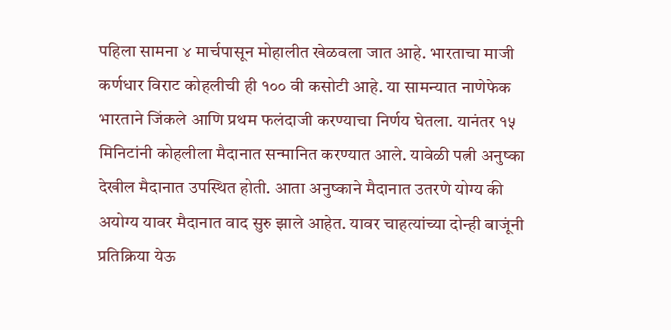पहिला सामना ४ मार्चपासून मोहालीत खेळवला जात आहे. भारताचा माजी कर्णधार विराट कोहलीची ही १०० वी कसोटी आहे. या सामन्यात नाणेफेक भारताने जिंकले आणि प्रथम फलंदाजी करण्याचा निर्णय घेतला. यानंतर १५ मिनिटांनी कोहलीला मैदानात सन्मानित करण्यात आले. यावेळी पत्नी अनुष्का देखील मैदानात उपस्थित होती. आता अनुष्काने मैदानात उतरणे योग्य की अयोग्य यावर मैदानात वाद सुरु झाले आहेत. यावर चाहत्यांच्या दोन्ही बाजूंनी प्रतिक्रिया येऊ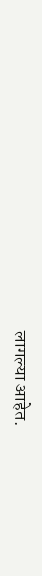लागल्या आहेत.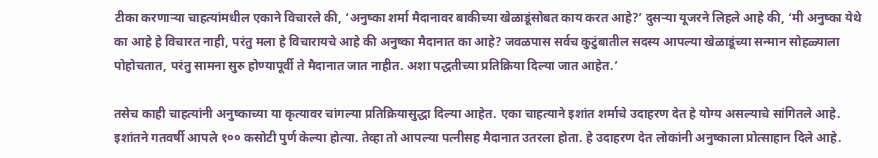टीका करणाऱ्या चाहत्यांमधील एकाने विचारले की, ‘अनुष्का शर्मा मैदानावर बाकीच्या खेळाडूंसोबत काय करत आहे?’ दुसर्‍या यूजरने लिहले आहे की, ‘मी अनुष्का येथे का आहे हे विचारत नाही, परंतु मला हे विचारायचे आहे की अनुष्का मैदानात का आहे? जवळपास सर्वच कुटुंबातील सदस्य आपल्या खेळाडूंच्या सन्मान सोहळ्याला पोहोचतात, परंतु सामना सुरु होण्यापूर्वी ते मैदानात जात नाहीत. अशा पद्धतीच्या प्रतिक्रिया दिल्या जात आहेत.’

तसेच काही चाहत्यांनी अनुष्काच्या या कृत्यावर चांगल्या प्रतिक्रियासुद्धा दिल्या आहेत. एका चाहत्याने इशांत शर्माचे उदाहरण देत हे योग्य असल्याचे सांगितले आहे. इशांतने गतवर्षी आपले १०० कसोटी पुर्ण केल्या होत्या. तेव्हा तो आपल्या पत्नीसह मैदानात उतरला होता. हे उदाहरण देत लोकांनी अनुष्काला प्रोत्साहान दिले आहे.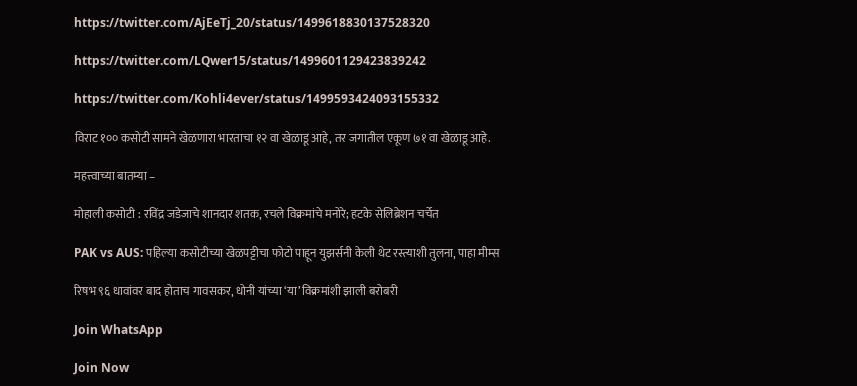https://twitter.com/AjEeTj_20/status/1499618830137528320

https://twitter.com/LQwer15/status/1499601129423839242

https://twitter.com/Kohli4ever/status/1499593424093155332

विराट १०० कसोटी सामने खेळणारा भारताचा १२ वा खेळाडू आहे, तर जगातील एकूण ७१ वा खेळाडू आहे.

महत्त्वाच्या बातम्या –

मोहाली कसोटी : रविंद्र जडेजाचे शानदार शतक, रचले विक्रमांचे मनोरे; हटके सेलिब्रेशन चर्चेत

PAK vs AUS: पहिल्या कसोटीच्या खेळपट्टीचा फोटो पाहून युझर्सनी केली थेट रस्त्याशी तुलना, पाहा मीम्स

रिषभ ९६ धावांवर बाद होताच गावसकर, धोनी यांच्या ‘या’ विक्रमांशी झाली बरोबरी

Join WhatsApp

Join Now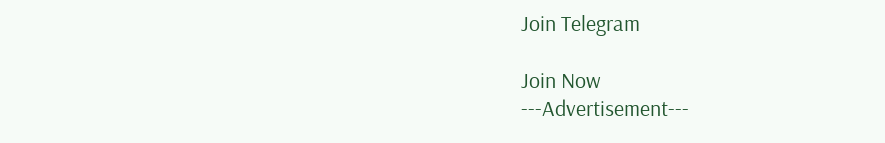Join Telegram

Join Now
---Advertisement---